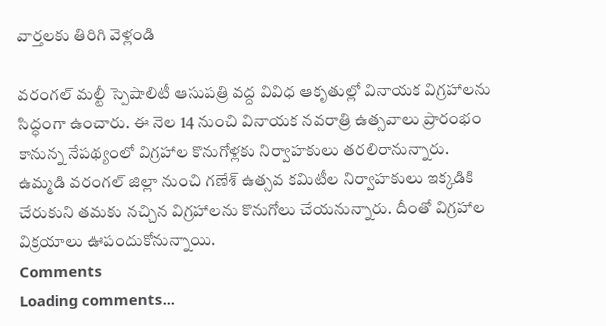వార్తలకు తిరిగి వెళ్లండి

వరంగల్ మల్టీ స్పెషాలిటీ ఆసుపత్రి వద్ద వివిధ ఆకృతుల్లో వినాయక విగ్రహాలను సిద్ధంగా ఉంచారు. ఈ నెల 14 నుంచి వినాయక నవరాత్రి ఉత్సవాలు ప్రారంభం కానున్న నేపథ్యంలో విగ్రహాల కొనుగోళ్లకు నిర్వాహకులు తరలిరానున్నారు.
ఉమ్మడి వరంగల్ జిల్లా నుంచి గణేశ్ ఉత్సవ కమిటీల నిర్వాహకులు ఇక్కడికి చేరుకుని తమకు నచ్చిన విగ్రహాలను కొనుగోలు చేయనున్నారు. దీంతో విగ్రహాల విక్రయాలు ఊపందుకోనున్నాయి.
Comments
Loading comments...